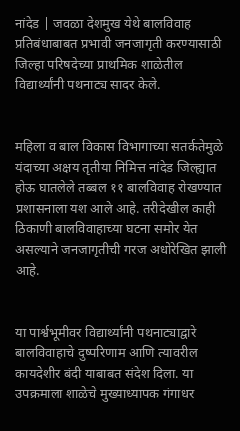नांदेड | जवळा देशमुख येथे बालविवाह प्रतिबंधाबाबत प्रभावी जनजागृती करण्यासाठी जिल्हा परिषदेच्या प्राथमिक शाळेतील विद्यार्थ्यांनी पथनाट्य सादर केले.


महिला व बाल विकास विभागाच्या सतर्कतेमुळे यंदाच्या अक्षय तृतीया निमित्त नांदेड जिल्ह्यात होऊ घातलेले तब्बल ११ बालविवाह रोखण्यात प्रशासनाला यश आले आहे. तरीदेखील काही ठिकाणी बालविवाहाच्या घटना समोर येत असल्याने जनजागृतीची गरज अधोरेखित झाली आहे.


या पार्श्वभूमीवर विद्यार्थ्यांनी पथनाट्याद्वारे बालविवाहाचे दुष्परिणाम आणि त्यावरील कायदेशीर बंदी याबाबत संदेश दिला. या उपक्रमाला शाळेचे मुख्याध्यापक गंगाधर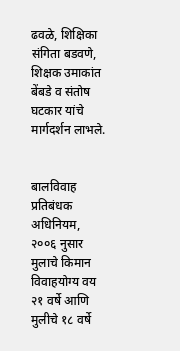ढवळे, शिक्षिका संगिता बडवणे, शिक्षक उमाकांत बेंबडे व संतोष घटकार यांचे मार्गदर्शन लाभले.


बालविवाह प्रतिबंधक अधिनियम, २००६ नुसार मुलाचे किमान विवाहयोग्य वय २१ वर्षे आणि मुलीचे १८ वर्षे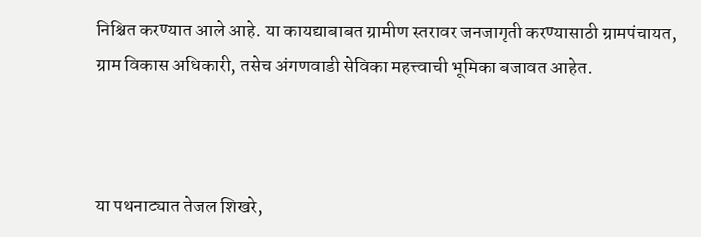निश्चित करण्यात आले आहे. या कायद्याबाबत ग्रामीण स्तरावर जनजागृती करण्यासाठी ग्रामपंचायत, ग्राम विकास अधिकारी, तसेच अंगणवाडी सेविका महत्त्वाची भूमिका बजावत आहेत.



या पथनाट्यात तेजल शिखरे,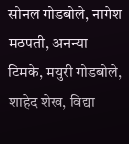सोनल गोडबोले, नागेश मठपती, अनन्या टिमके, मयुरी गोडबोले, शाहेद शेख, विद्या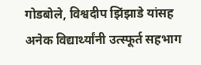गोडबोले, विश्वदीप झिंझाडे यांसह अनेक विद्यार्थ्यांनी उत्स्फूर्त सहभाग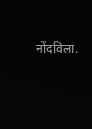नोंदविला.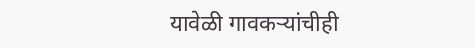यावेळी गावकऱ्यांचीही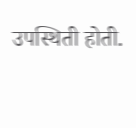उपस्थिती होती.